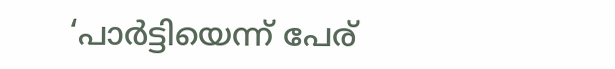‘പാർട്ടിയെന്ന് പേര്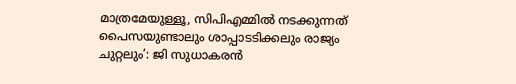മാത്രമേയുള്ളൂ, സിപിഎമ്മിൽ നടക്കുന്നത് പൈസയുണ്ടാലും ശാപ്പാടടിക്കലും രാജ്യം ചുറ്റലും’: ജി സുധാകരൻ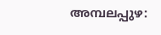അമ്പലപ്പുഴ: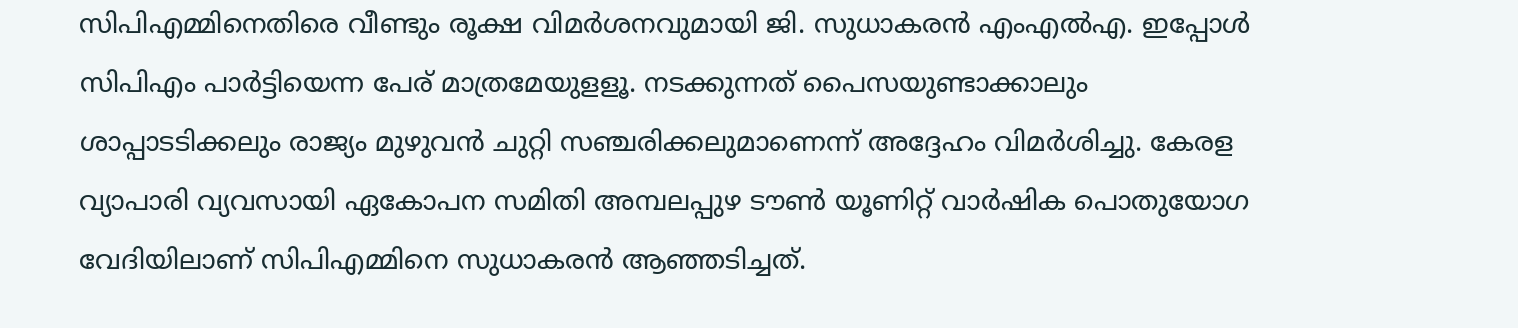സിപിഎമ്മിനെതിരെ വീണ്ടും രൂക്ഷ വിമർശനവുമായി ജി. സുധാകരൻ എംഎൽഎ. ഇപ്പോൾ സിപിഎം പാർട്ടിയെന്ന പേര് മാത്രമേയുളളൂ. നടക്കുന്നത് പൈസയുണ്ടാക്കാലും ശാപ്പാടടിക്കലും രാജ്യം മുഴുവൻ ചുറ്റി സഞ്ചരിക്കലുമാണെന്ന് അദ്ദേഹം വിമർശിച്ചു. കേരള വ്യാപാരി വ്യവസായി ഏകോപന സമിതി അമ്പലപ്പുഴ ടൗൺ യൂണിറ്റ് വാർഷിക പൊതുയോഗ വേദിയിലാണ് സിപിഎമ്മിനെ സുധാകരൻ ആഞ്ഞടിച്ചത്.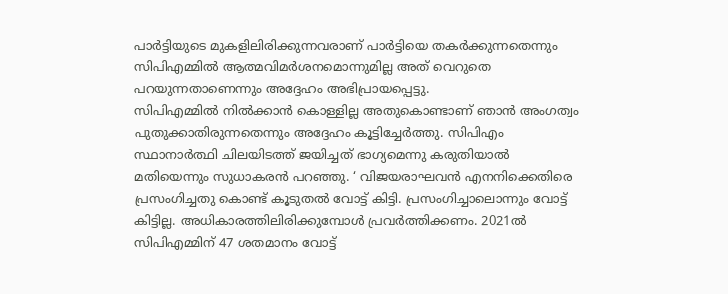പാർട്ടിയുടെ മുകളിലിരിക്കുന്നവരാണ് പാർട്ടിയെ തകർക്കുന്നതെന്നും സിപിഎമ്മിൽ ആത്മവിമർശനമൊന്നുമില്ല അത് വെറുതെ പറയുന്നതാണെന്നും അദ്ദേഹം അഭിപ്രായപ്പെട്ടു.
സിപിഎമ്മിൽ നിൽക്കാൻ കൊള്ളില്ല അതുകൊണ്ടാണ് ഞാൻ അംഗത്വം പുതുക്കാതിരുന്നതെന്നും അദ്ദേഹം കൂട്ടിച്ചേർത്തു. സിപിഎം സ്ഥാനാർത്ഥി ചിലയിടത്ത് ജയിച്ചത് ഭാഗ്യമെന്നു കരുതിയാൽ മതിയെന്നും സുധാകരൻ പറഞ്ഞു. ‘ വിജയരാഘവൻ എനനിക്കെതിരെ പ്രസംഗിച്ചതു കൊണ്ട് കൂടുതൽ വോട്ട് കിട്ടി. പ്രസംഗിച്ചാലൊന്നും വോട്ട് കിട്ടില്ല. അധികാരത്തിലിരിക്കുമ്പോൾ പ്രവർത്തിക്കണം. 2021ൽ സിപിഎമ്മിന് 47 ശതമാനം വോട്ട്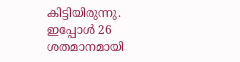കിട്ടിയിരുന്നു. ഇപ്പോൾ 26 ശതമാനമായി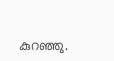കുറഞ്ഞു.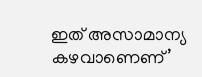ഇത് അസാമാന്യ കഴവാണെണ്’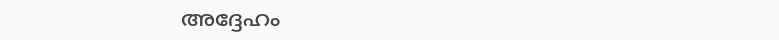അദ്ദേഹം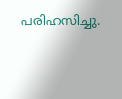പരിഹസിച്ചു.